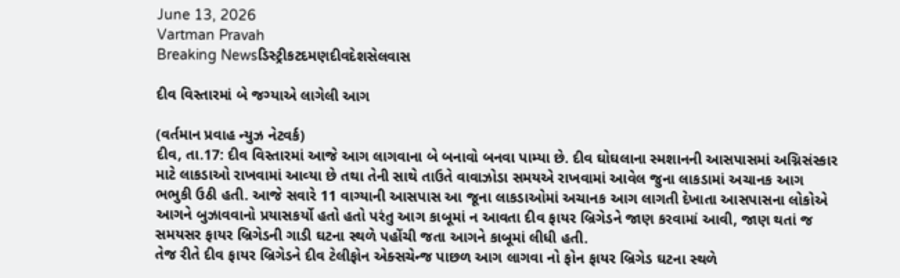June 13, 2026
Vartman Pravah
Breaking Newsડિસ્ટ્રીકટદમણદીવદેશસેલવાસ

દીવ વિસ્‍તારમાં બે જગ્‍યાએ લાગેલી આગ

(વર્તમાન પ્રવાહ ન્‍યુઝ નેટવર્ક)
દીવ, તા.17: દીવ વિસ્‍તારમાં આજે આગ લાગવાના બે બનાવો બનવા પામ્‍યા છે. દીવ ઘોઘલાના સ્‍મશાનની આસપાસમાં અગ્નિસંસ્‍કાર માટે લાકડાઓ રાખવામાં આવ્‍યા છે તથા તેની સાથે તાઉતે વાવાઝોડા સમયએ રાખવામાં આવેલ જુના લાકડામાં અચાનક આગ ભભુકી ઉઠી હતી. આજે સવારે 11 વાગ્‍યાની આસપાસ આ જૂના લાકડાઓમાં અચાનક આગ લાગતી દેખાતા આસપાસના લોકોએ આગને બુઝાવવાનો પ્રયાસકર્યો હતો હતો પરંતુ આગ કાબૂમાં ન આવતા દીવ ફાયર બ્રિગેડને જાણ કરવામાં આવી, જાણ થતાં જ સમયસર ફાયર બ્રિગેડની ગાડી ઘટના સ્‍થળે પહોંચી જતા આગને કાબૂમાં લીધી હતી.
તેજ રીતે દીવ ફાયર બ્રિગેડને દીવ ટેલીફોન એક્‍સચેન્‍જ પાછળ આગ લાગવા નો ફોન ફાયર બ્રિગેડ ઘટના સ્‍થળે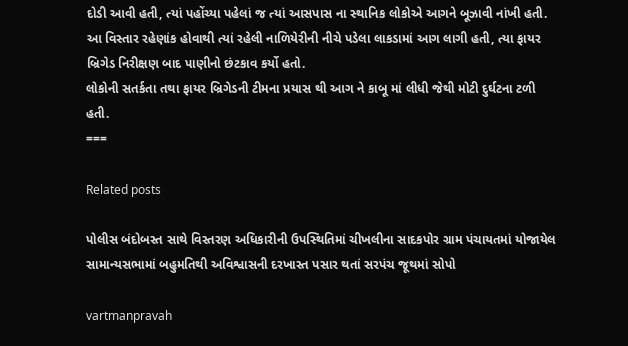દોડી આવી હતી, ત્‍યાં પહોંચ્‍યા પહેલાં જ ત્‍યાં આસપાસ ના સ્‍થાનિક લોકોએ આગને બૂઝાવી નાંખી હતી. આ વિસ્‍તાર રહેણાંક હોવાથી ત્‍યાં રહેલી નાળિયેરીની નીચે પડેલા લાકડામાં આગ લાગી હતી, ત્‍યા ફાયર બ્રિગેડ નિરીક્ષણ બાદ પાણીનો છંટકાવ કર્યો હતો.
લોકોની સતર્કતા તથા ફાયર બ્રિગેડની ટીમના પ્રયાસ થી આગ ને કાબૂ માં લીધી જેથી મોટી દુર્ઘટના ટળી હતી.
===

Related posts

પોલીસ બંદોબસ્‍ત સાથે વિસ્‍તરણ અધિકારીની ઉપસ્‍થિતિમાં ચીખલીના સાદકપોર ગ્રામ પંચાયતમાં યોજાયેલ સામાન્‍યસભામાં બહુમતિથી અવિશ્વાસની દરખાસ્‍ત પસાર થતાં સરપંચ જૂથમાં સોપો

vartmanpravah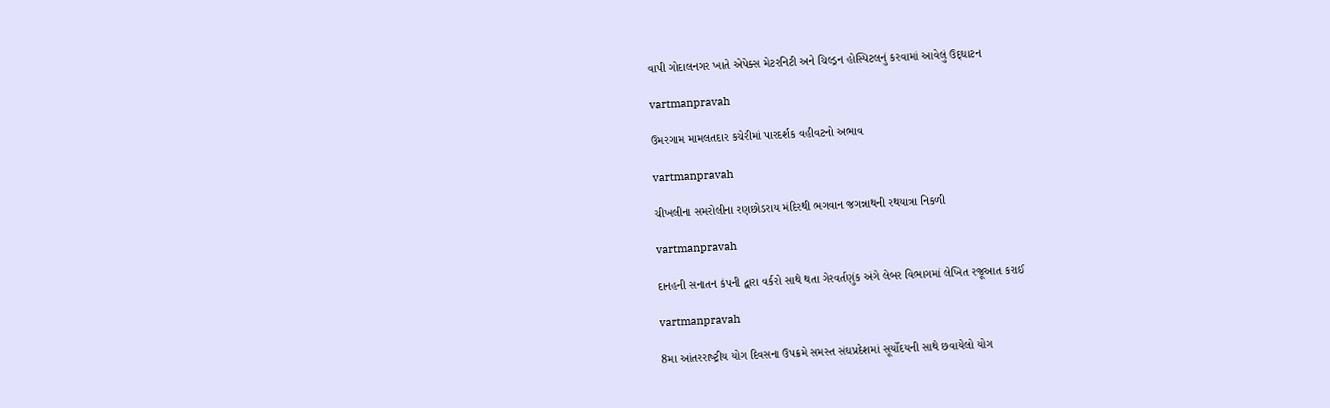વાપી ગોદાલનગર ખાતે એપેક્‍સ મેટરનિટી અને ચિલ્‍ડ્રન હોસ્‍પિટલનું કરવામાં આવેલું ઉદ્‌ઘાટન

vartmanpravah

ઉમરગામ મામલતદાર કચેરીમાં પારદર્શક વહીવટનો અભાવ

vartmanpravah

ચીખલીના સમરોલીના રણછોડરાય મંદિરથી ભગવાન જગન્નાથની રથયાત્રા નિકળી

vartmanpravah

દાનહની સનાતન કંપની દ્વારા વર્કરો સાથે થતા ગેરવર્તણુંક અંગે લેબર વિભાગમાં લેખિત રજૂઆત કરાઈ

vartmanpravah

8મા આંતરરાષ્‍ટ્રીય યોગ દિવસના ઉપક્રમે સમસ્‍ત સંઘપ્રદેશમાં સૂર્યોદયની સાથે છવાયેલો યોગ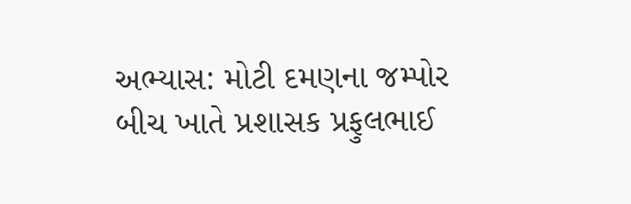અભ્‍યાસ: મોટી દમણના જમ્‍પોર બીચ ખાતે પ્રશાસક પ્રફુલભાઈ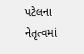પટેલના નેતૃત્‍વમાં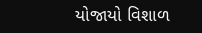યોજાયો વિશાળ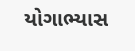યોગાભ્‍યાસ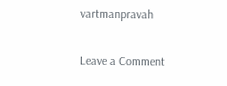vartmanpravah

Leave a Comment